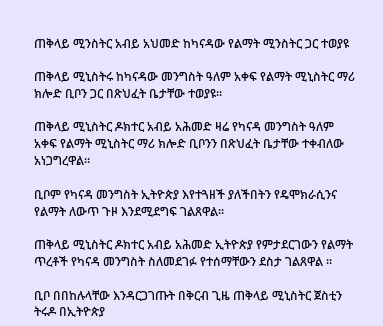ጠቅላይ ሚንስትር አብይ አህመድ ከካናዳው የልማት ሚንስትር ጋር ተወያዩ

ጠቅላይ ሚኒስትሩ ከካናዳው መንግስት ዓለም አቀፍ የልማት ሚኒስትር ማሪ ክሎድ ቢቦን ጋር በጽህፈት ቤታቸው ተወያዩ፡፡

ጠቅላይ ሚኒስትር ዶክተር አብይ አሕመድ ዛሬ የካናዳ መንግስት ዓለም አቀፍ የልማት ሚኒስትር ማሪ ክሎድ ቢቦንን በጽህፈት ቤታቸው ተቀብለው አነጋግረዋል።

ቢቦም የካናዳ መንግስት ኢትዮጵያ እየተጓዘች ያለችበትን የዴሞክራሲንና የልማት ለውጥ ጉዞ እንደሚደግፍ ገልጸዋል።

ጠቅላይ ሚኒስትር ዶክተር አብይ አሕመድ ኢትዮጵያ የምታደርገውን የልማት ጥረቶች የካናዳ መንግስት ስለመደገፉ የተሰማቸውን ደስታ ገልጸዋል ።

ቢቦ በበከሉላቸው እንዳርጋገጡት በቅርብ ጊዜ ጠቅላይ ሚኒስትር ጀስቲን ትሩዶ በኢትዮጵያ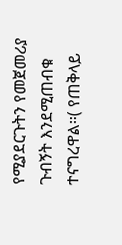የሚያደርጉትን የመጀመሪያ ጉብኝት እንደሚጠብቁ ተናግረዋል።( የጠቅላይ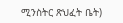ሚንስትር ጽህፈት ቤት)